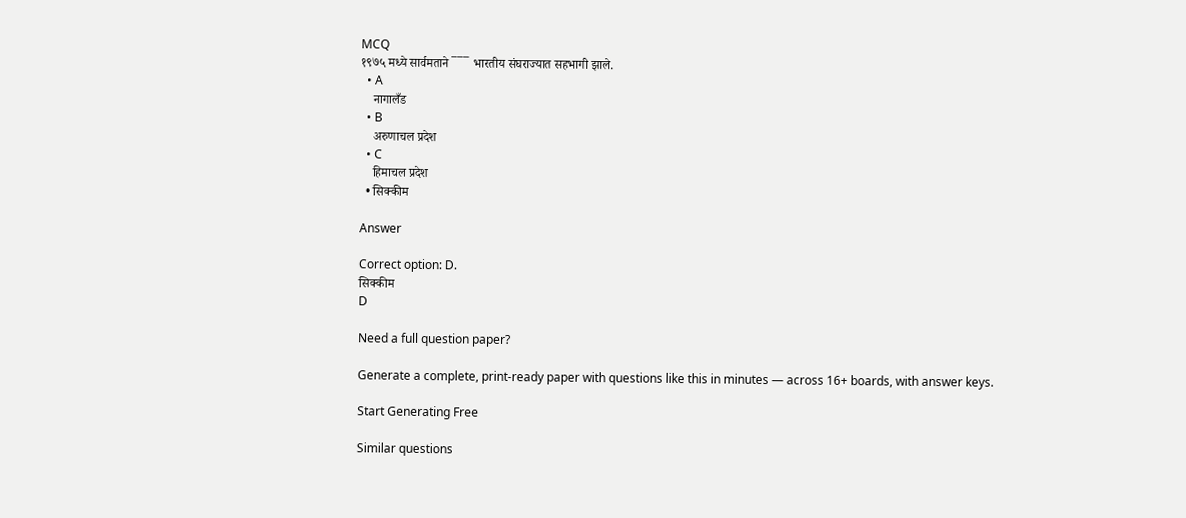MCQ
१९७५ मध्ये सार्वमताने ‾‾‾ भारतीय संघराज्यात सहभागी झाले.
  • A
    नागालँड
  • B
    अरुणाचल प्रदेश
  • C
    हिमाचल प्रदेश
  • सिक्कीम

Answer

Correct option: D.
सिक्कीम
D

Need a full question paper?

Generate a complete, print-ready paper with questions like this in minutes — across 16+ boards, with answer keys.

Start Generating Free

Similar questions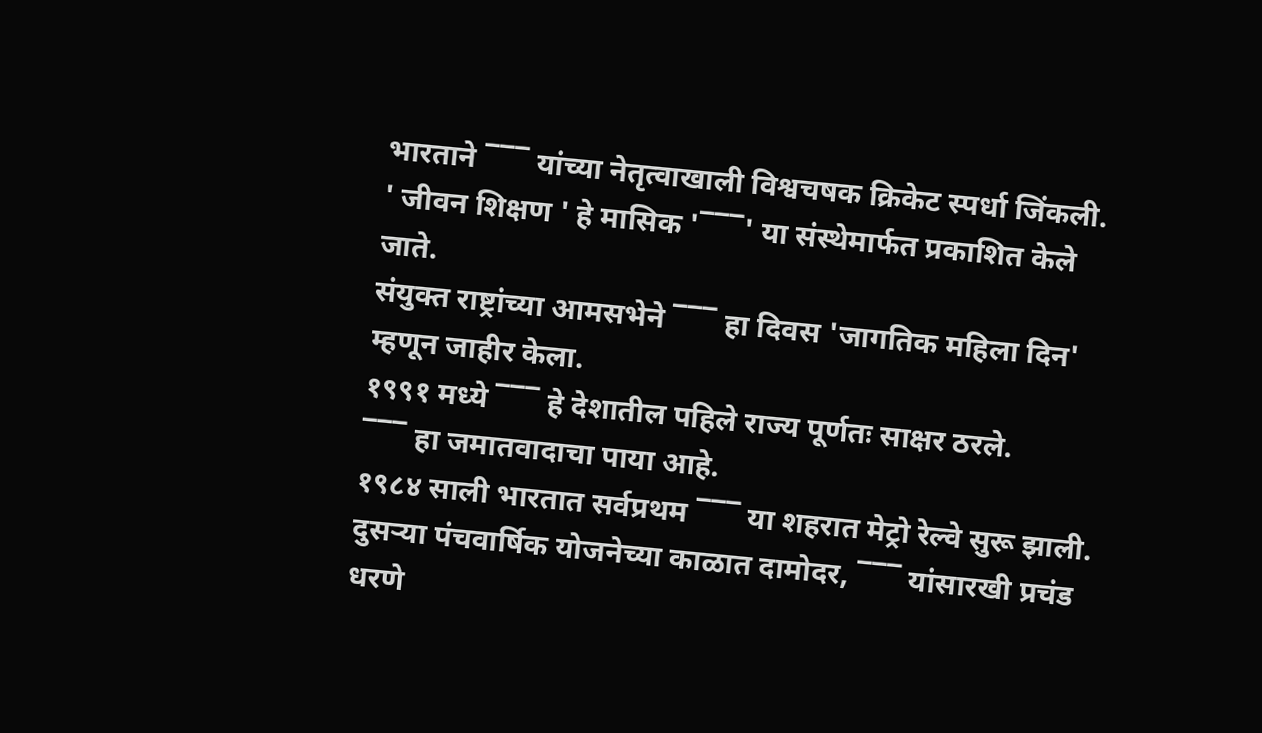भारताने ‾‾‾ यांच्या नेतृत्वाखाली विश्वचषक क्रिकेट स्पर्धा जिंकली.
' जीवन शिक्षण ' हे मासिक '‾‾‾' या संस्थेमार्फत प्रकाशित केले जाते.
संयुक्त राष्ट्रांच्या आमसभेने ‾‾‾ हा दिवस 'जागतिक महिला दिन' म्हणून जाहीर केला.
१९९१ मध्ये ‾‾‾ हे देशातील पहिले राज्य पूर्णतः साक्षर ठरले.
‾‾‾ हा जमातवादाचा पाया आहे.
१९८४ साली भारतात सर्वप्रथम ‾‾‾ या शहरात मेट्रो रेल्वे सुरू झाली.
दुसऱ्या पंचवार्षिक योजनेच्या काळात दामोदर, ‾‾‾ यांसारखी प्रचंड धरणे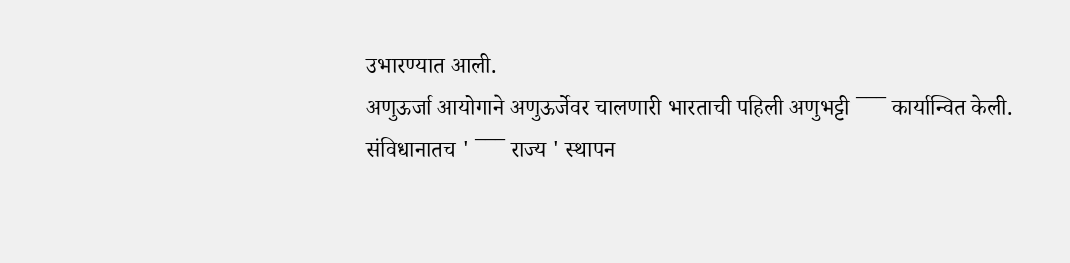उभारण्यात आली.
अणुऊर्जा आयोगाने अणुऊर्जेवर चालणारी भारताची पहिली अणुभट्टी ‾‾‾ कार्यान्वित केली.
संविधानातच ' ‾‾‾ राज्य ' स्थापन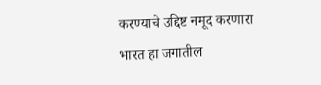करण्याचे उद्दिष्ट नमूद करणारा भारत हा जगातील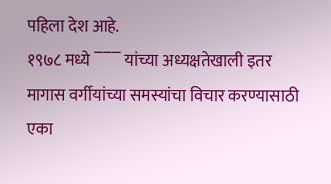पहिला देश आहे.
१९७८ मध्ये ‾‾‾ यांच्या अध्यक्षतेखाली इतर मागास वर्गीयांच्या समस्यांचा विचार करण्यासाठी एका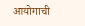आयोगाची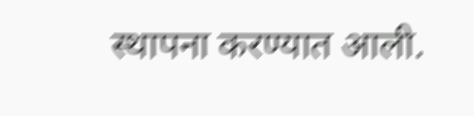स्थापना करण्यात आली.